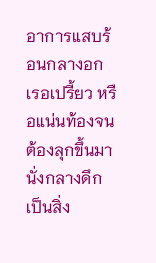อาการแสบร้อนกลางอก เรอเปรี้ยว หรือแน่นท้องจนต้องลุกขึ้นมานั่งกลางดึก เป็นสิ่ง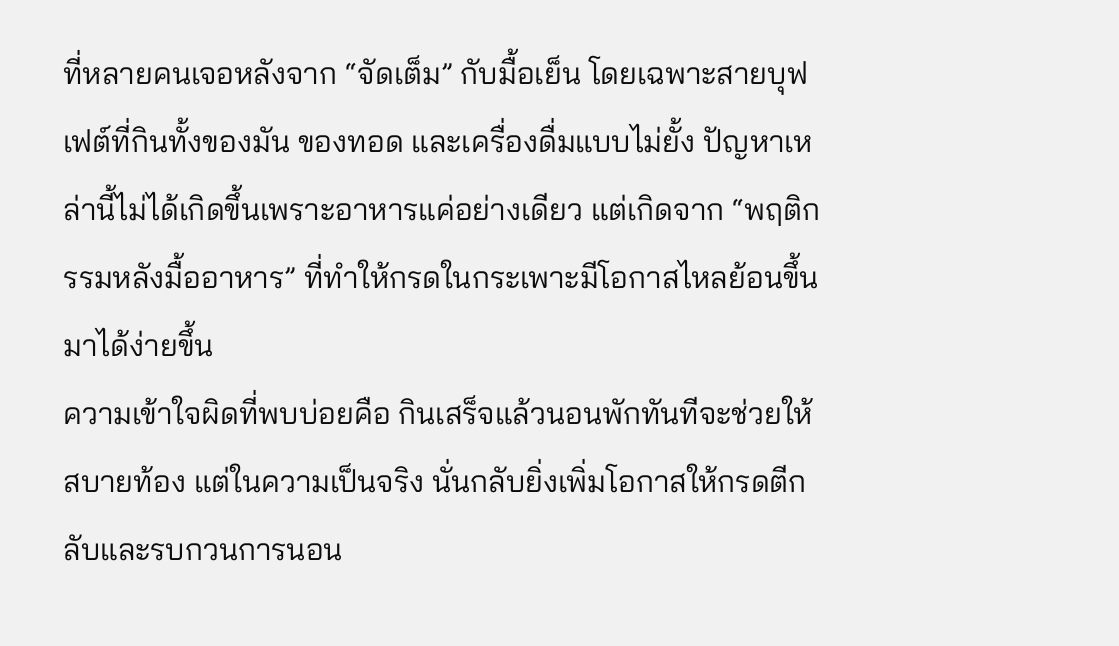ที่หลายคนเจอหลังจาก “จัดเต็ม” กับมื้อเย็น โดยเฉพาะสายบุฟเฟต์ที่กินทั้งของมัน ของทอด และเครื่องดื่มแบบไม่ยั้ง ปัญหาเหล่านี้ไม่ได้เกิดขึ้นเพราะอาหารแค่อย่างเดียว แต่เกิดจาก “พฤติกรรมหลังมื้ออาหาร” ที่ทำให้กรดในกระเพาะมีโอกาสไหลย้อนขึ้นมาได้ง่ายขึ้น
ความเข้าใจผิดที่พบบ่อยคือ กินเสร็จแล้วนอนพักทันทีจะช่วยให้สบายท้อง แต่ในความเป็นจริง นั่นกลับยิ่งเพิ่มโอกาสให้กรดตีกลับและรบกวนการนอน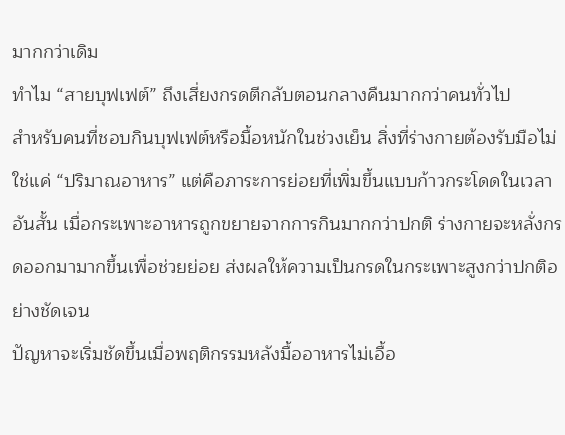มากกว่าเดิม
ทำไม “สายบุฟเฟต์” ถึงเสี่ยงกรดตีกลับตอนกลางคืนมากกว่าคนทั่วไป
สำหรับคนที่ชอบกินบุฟเฟต์หรือมื้อหนักในช่วงเย็น สิ่งที่ร่างกายต้องรับมือไม่ใช่แค่ “ปริมาณอาหาร” แต่คือภาระการย่อยที่เพิ่มขึ้นแบบก้าวกระโดดในเวลาอันสั้น เมื่อกระเพาะอาหารถูกขยายจากการกินมากกว่าปกติ ร่างกายจะหลั่งกรดออกมามากขึ้นเพื่อช่วยย่อย ส่งผลให้ความเป็นกรดในกระเพาะสูงกว่าปกติอย่างชัดเจน
ปัญหาจะเริ่มชัดขึ้นเมื่อพฤติกรรมหลังมื้ออาหารไม่เอื้อ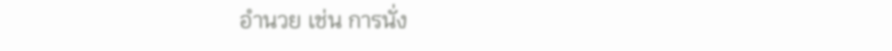อำนวย เช่น การนั่ง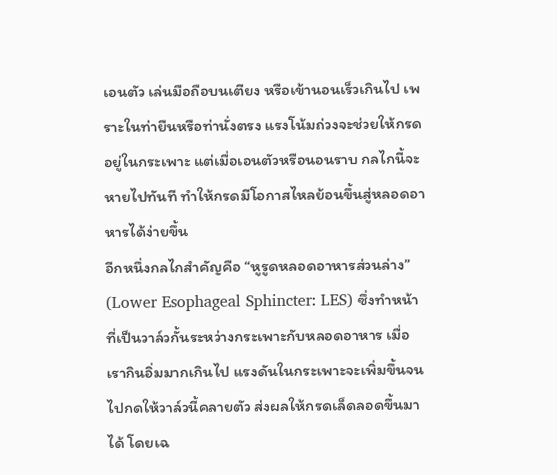เอนตัว เล่นมือถือบนเตียง หรือเข้านอนเร็วเกินไป เพราะในท่ายืนหรือท่านั่งตรง แรงโน้มถ่วงจะช่วยให้กรดอยู่ในกระเพาะ แต่เมื่อเอนตัวหรือนอนราบ กลไกนี้จะหายไปทันที ทำให้กรดมีโอกาสไหลย้อนขึ้นสู่หลอดอาหารได้ง่ายขึ้น
อีกหนึ่งกลไกสำคัญคือ “หูรูดหลอดอาหารส่วนล่าง” (Lower Esophageal Sphincter: LES) ซึ่งทำหน้าที่เป็นวาล์วกั้นระหว่างกระเพาะกับหลอดอาหาร เมื่อเรากินอิ่มมากเกินไป แรงดันในกระเพาะจะเพิ่มขึ้นจนไปกดให้วาล์วนี้คลายตัว ส่งผลให้กรดเล็ดลอดขึ้นมาได้ โดยเฉ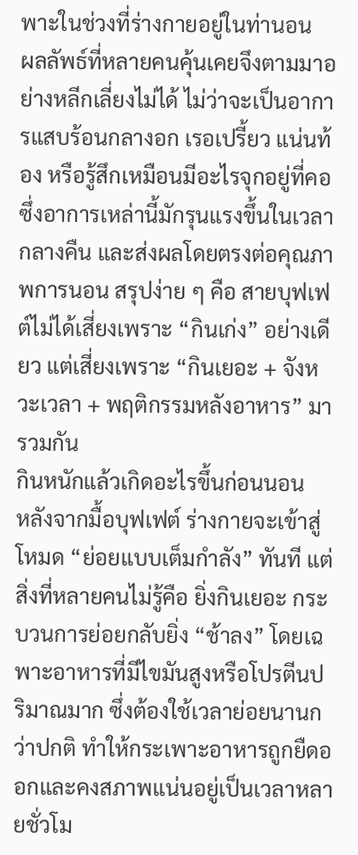พาะในช่วงที่ร่างกายอยู่ในท่านอน
ผลลัพธ์ที่หลายคนคุ้นเคยจึงตามมาอย่างหลีกเลี่ยงไม่ได้ ไม่ว่าจะเป็นอาการแสบร้อนกลางอก เรอเปรี้ยว แน่นท้อง หรือรู้สึกเหมือนมีอะไรจุกอยู่ที่คอ ซึ่งอาการเหล่านี้มักรุนแรงขึ้นในเวลากลางคืน และส่งผลโดยตรงต่อคุณภาพการนอน สรุปง่าย ๆ คือ สายบุฟเฟต์ไม่ได้เสี่ยงเพราะ “กินเก่ง” อย่างเดียว แต่เสี่ยงเพราะ “กินเยอะ + จังหวะเวลา + พฤติกรรมหลังอาหาร” มารวมกัน
กินหนักแล้วเกิดอะไรขึ้นก่อนนอน
หลังจากมื้อบุฟเฟต์ ร่างกายจะเข้าสู่โหมด “ย่อยแบบเต็มกำลัง” ทันที แต่สิ่งที่หลายคนไม่รู้คือ ยิ่งกินเยอะ กระบวนการย่อยกลับยิ่ง “ช้าลง” โดยเฉพาะอาหารที่มีไขมันสูงหรือโปรตีนปริมาณมาก ซึ่งต้องใช้เวลาย่อยนานกว่าปกติ ทำให้กระเพาะอาหารถูกยืดออกและคงสภาพแน่นอยู่เป็นเวลาหลายชั่วโม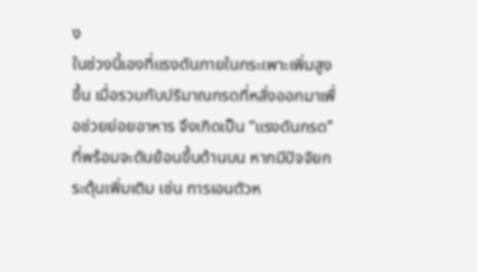ง
ในช่วงนี้เองที่แรงดันภายในกระเพาะเพิ่มสูงขึ้น เมื่อรวมกับปริมาณกรดที่หลั่งออกมาเพื่อช่วยย่อยอาหาร จึงเกิดเป็น “แรงดันกรด” ที่พร้อมจะดันย้อนขึ้นด้านบน หากมีปัจจัยกระตุ้นเพิ่มเติม เช่น การเอนตัวห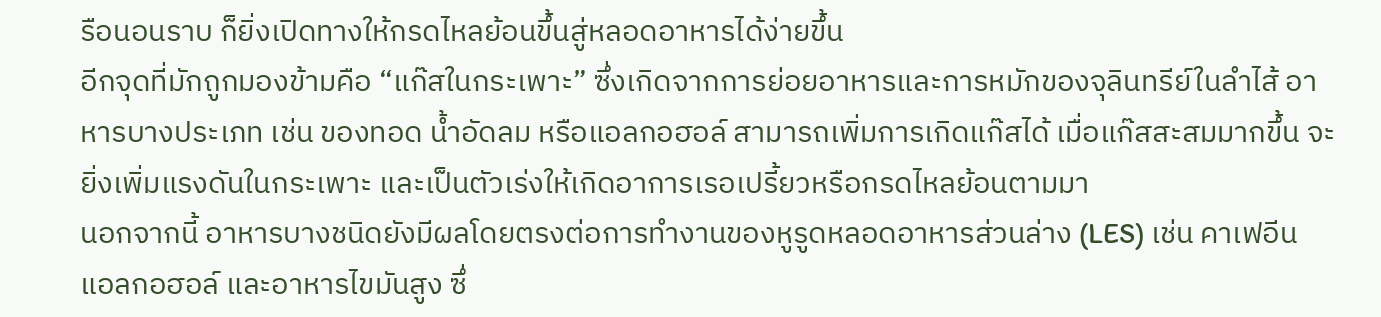รือนอนราบ ก็ยิ่งเปิดทางให้กรดไหลย้อนขึ้นสู่หลอดอาหารได้ง่ายขึ้น
อีกจุดที่มักถูกมองข้ามคือ “แก๊สในกระเพาะ” ซึ่งเกิดจากการย่อยอาหารและการหมักของจุลินทรีย์ในลำไส้ อาหารบางประเภท เช่น ของทอด น้ำอัดลม หรือแอลกอฮอล์ สามารถเพิ่มการเกิดแก๊สได้ เมื่อแก๊สสะสมมากขึ้น จะยิ่งเพิ่มแรงดันในกระเพาะ และเป็นตัวเร่งให้เกิดอาการเรอเปรี้ยวหรือกรดไหลย้อนตามมา
นอกจากนี้ อาหารบางชนิดยังมีผลโดยตรงต่อการทำงานของหูรูดหลอดอาหารส่วนล่าง (LES) เช่น คาเฟอีน แอลกอฮอล์ และอาหารไขมันสูง ซึ่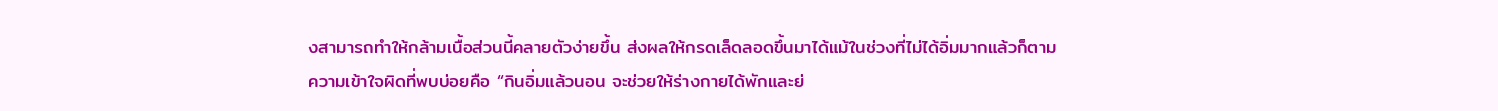งสามารถทำให้กล้ามเนื้อส่วนนี้คลายตัวง่ายขึ้น ส่งผลให้กรดเล็ดลอดขึ้นมาได้แม้ในช่วงที่ไม่ได้อิ่มมากแล้วก็ตาม
ความเข้าใจผิดที่พบบ่อยคือ “กินอิ่มแล้วนอน จะช่วยให้ร่างกายได้พักและย่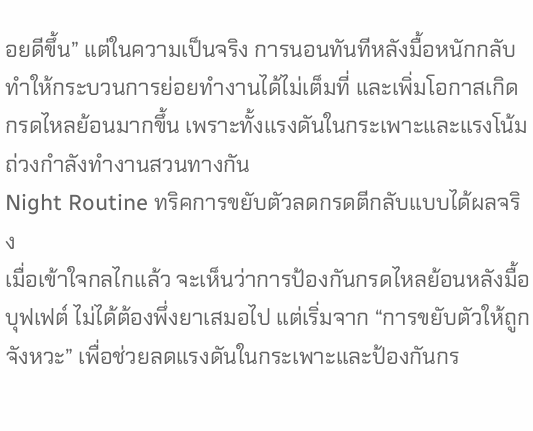อยดีขึ้น” แต่ในความเป็นจริง การนอนทันทีหลังมื้อหนักกลับทำให้กระบวนการย่อยทำงานได้ไม่เต็มที่ และเพิ่มโอกาสเกิดกรดไหลย้อนมากขึ้น เพราะทั้งแรงดันในกระเพาะและแรงโน้มถ่วงกำลังทำงานสวนทางกัน
Night Routine ทริคการขยับตัวลดกรดตีกลับแบบได้ผลจริง
เมื่อเข้าใจกลไกแล้ว จะเห็นว่าการป้องกันกรดไหลย้อนหลังมื้อบุฟเฟต์ ไม่ได้ต้องพึ่งยาเสมอไป แต่เริ่มจาก “การขยับตัวให้ถูกจังหวะ” เพื่อช่วยลดแรงดันในกระเพาะและป้องกันกร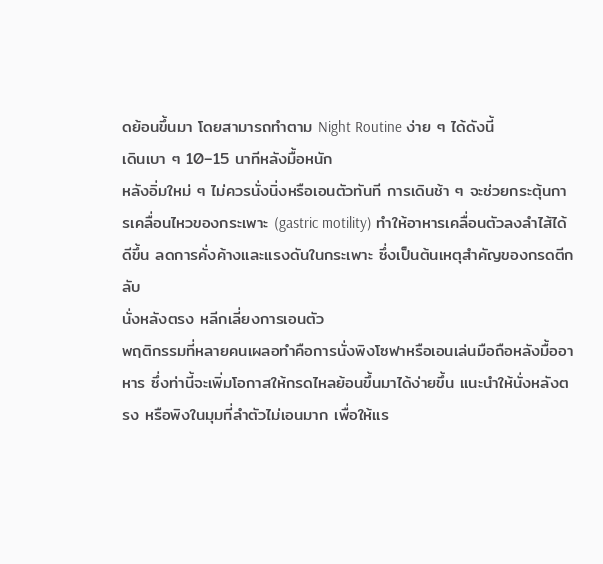ดย้อนขึ้นมา โดยสามารถทำตาม Night Routine ง่าย ๆ ได้ดังนี้
เดินเบา ๆ 10–15 นาทีหลังมื้อหนัก
หลังอิ่มใหม่ ๆ ไม่ควรนั่งนิ่งหรือเอนตัวทันที การเดินช้า ๆ จะช่วยกระตุ้นการเคลื่อนไหวของกระเพาะ (gastric motility) ทำให้อาหารเคลื่อนตัวลงลำไส้ได้ดีขึ้น ลดการคั่งค้างและแรงดันในกระเพาะ ซึ่งเป็นต้นเหตุสำคัญของกรดตีกลับ
นั่งหลังตรง หลีกเลี่ยงการเอนตัว
พฤติกรรมที่หลายคนเผลอทำคือการนั่งพิงโซฟาหรือเอนเล่นมือถือหลังมื้ออาหาร ซึ่งท่านี้จะเพิ่มโอกาสให้กรดไหลย้อนขึ้นมาได้ง่ายขึ้น แนะนำให้นั่งหลังตรง หรือพิงในมุมที่ลำตัวไม่เอนมาก เพื่อให้แร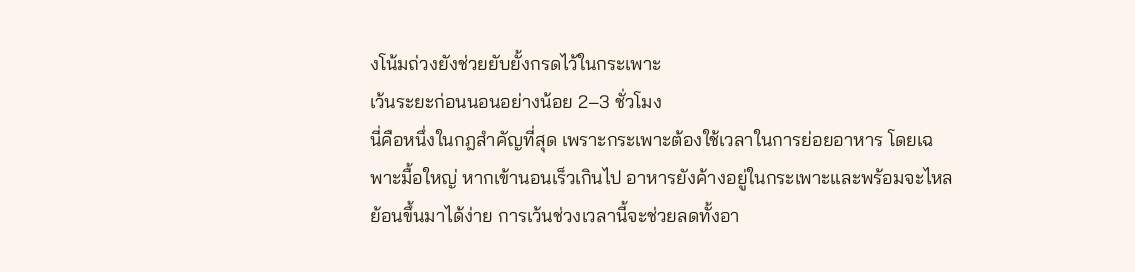งโน้มถ่วงยังช่วยยับยั้งกรดไว้ในกระเพาะ
เว้นระยะก่อนนอนอย่างน้อย 2–3 ชั่วโมง
นี่คือหนึ่งในกฎสำคัญที่สุด เพราะกระเพาะต้องใช้เวลาในการย่อยอาหาร โดยเฉพาะมื้อใหญ่ หากเข้านอนเร็วเกินไป อาหารยังค้างอยู่ในกระเพาะและพร้อมจะไหลย้อนขึ้นมาได้ง่าย การเว้นช่วงเวลานี้จะช่วยลดทั้งอา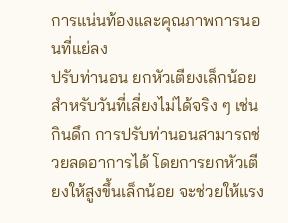การแน่นท้องและคุณภาพการนอนที่แย่ลง
ปรับท่านอน ยกหัวเตียงเล็กน้อย
สำหรับวันที่เลี่ยงไม่ได้จริง ๆ เช่น กินดึก การปรับท่านอนสามารถช่วยลดอาการได้ โดยการยกหัวเตียงให้สูงขึ้นเล็กน้อย จะช่วยให้แรง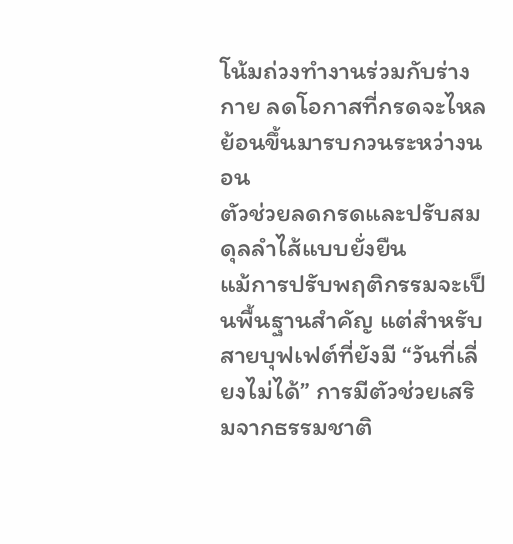โน้มถ่วงทำงานร่วมกับร่างกาย ลดโอกาสที่กรดจะไหลย้อนขึ้นมารบกวนระหว่างนอน
ตัวช่วยลดกรดและปรับสมดุลลำไส้แบบยั่งยืน
แม้การปรับพฤติกรรมจะเป็นพื้นฐานสำคัญ แต่สำหรับสายบุฟเฟต์ที่ยังมี “วันที่เลี่ยงไม่ได้” การมีตัวช่วยเสริมจากธรรมชาติ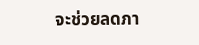จะช่วยลดภา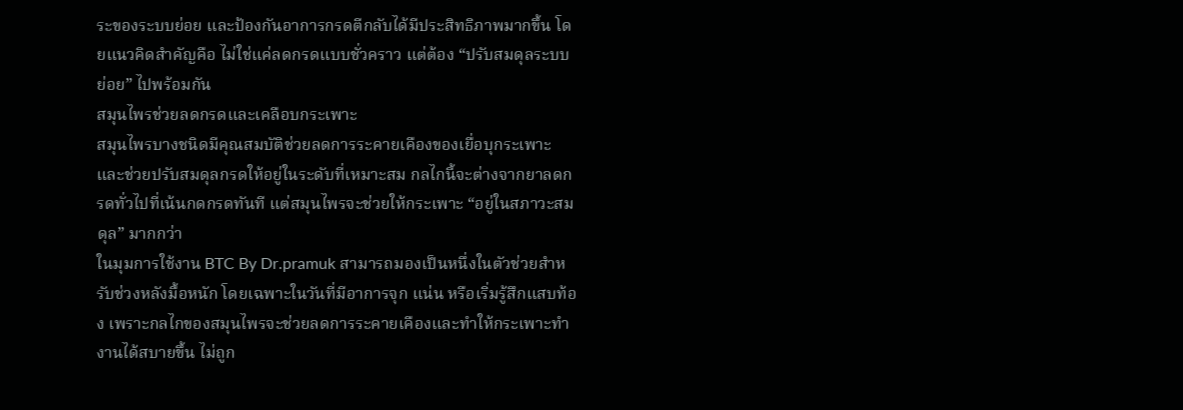ระของระบบย่อย และป้องกันอาการกรดตีกลับได้มีประสิทธิภาพมากขึ้น โดยแนวคิดสำคัญคือ ไม่ใช่แค่ลดกรดแบบชั่วคราว แต่ต้อง “ปรับสมดุลระบบย่อย” ไปพร้อมกัน
สมุนไพรช่วยลดกรดและเคลือบกระเพาะ
สมุนไพรบางชนิดมีคุณสมบัติช่วยลดการระคายเคืองของเยื่อบุกระเพาะ และช่วยปรับสมดุลกรดให้อยู่ในระดับที่เหมาะสม กลไกนี้จะต่างจากยาลดกรดทั่วไปที่เน้นกดกรดทันที แต่สมุนไพรจะช่วยให้กระเพาะ “อยู่ในสภาวะสมดุล” มากกว่า
ในมุมการใช้งาน BTC By Dr.pramuk สามารถมองเป็นหนึ่งในตัวช่วยสำหรับช่วงหลังมื้อหนัก โดยเฉพาะในวันที่มีอาการจุก แน่น หรือเริ่มรู้สึกแสบท้อง เพราะกลไกของสมุนไพรจะช่วยลดการระคายเคืองและทำให้กระเพาะทำงานได้สบายขึ้น ไม่ถูก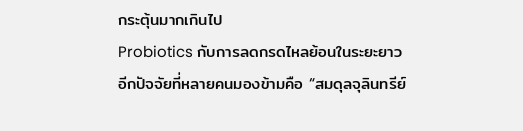กระตุ้นมากเกินไป
Probiotics กับการลดกรดไหลย้อนในระยะยาว
อีกปัจจัยที่หลายคนมองข้ามคือ “สมดุลจุลินทรีย์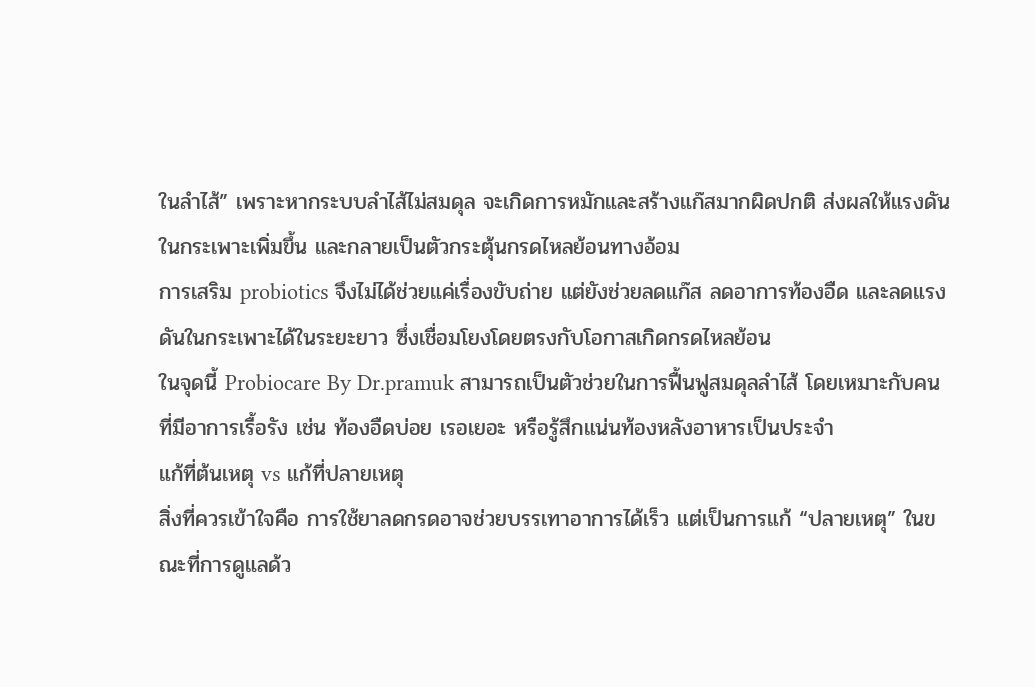ในลำไส้” เพราะหากระบบลำไส้ไม่สมดุล จะเกิดการหมักและสร้างแก๊สมากผิดปกติ ส่งผลให้แรงดันในกระเพาะเพิ่มขึ้น และกลายเป็นตัวกระตุ้นกรดไหลย้อนทางอ้อม
การเสริม probiotics จึงไม่ได้ช่วยแค่เรื่องขับถ่าย แต่ยังช่วยลดแก๊ส ลดอาการท้องอืด และลดแรงดันในกระเพาะได้ในระยะยาว ซึ่งเชื่อมโยงโดยตรงกับโอกาสเกิดกรดไหลย้อน
ในจุดนี้ Probiocare By Dr.pramuk สามารถเป็นตัวช่วยในการฟื้นฟูสมดุลลำไส้ โดยเหมาะกับคนที่มีอาการเรื้อรัง เช่น ท้องอืดบ่อย เรอเยอะ หรือรู้สึกแน่นท้องหลังอาหารเป็นประจำ
แก้ที่ต้นเหตุ vs แก้ที่ปลายเหตุ
สิ่งที่ควรเข้าใจคือ การใช้ยาลดกรดอาจช่วยบรรเทาอาการได้เร็ว แต่เป็นการแก้ “ปลายเหตุ” ในขณะที่การดูแลด้ว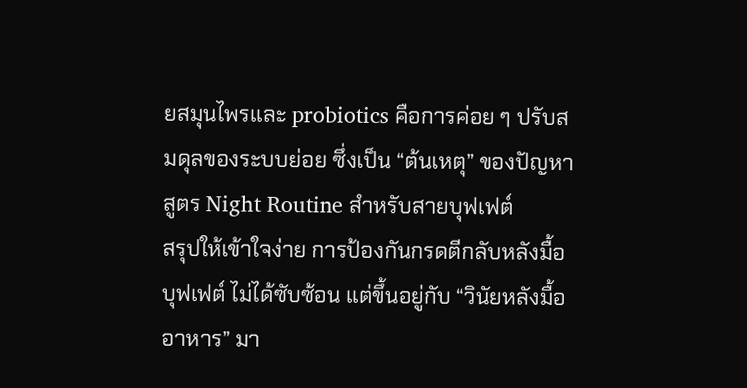ยสมุนไพรและ probiotics คือการค่อย ๆ ปรับสมดุลของระบบย่อย ซึ่งเป็น “ต้นเหตุ” ของปัญหา
สูตร Night Routine สำหรับสายบุฟเฟต์
สรุปให้เข้าใจง่าย การป้องกันกรดตีกลับหลังมื้อบุฟเฟต์ ไม่ได้ซับซ้อน แต่ขึ้นอยู่กับ “วินัยหลังมื้ออาหาร” มา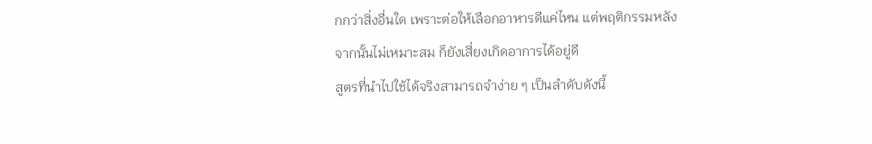กกว่าสิ่งอื่นใด เพราะต่อให้เลือกอาหารดีแค่ไหน แต่พฤติกรรมหลังจากนั้นไม่เหมาะสม ก็ยังเสี่ยงเกิดอาการได้อยู่ดี
สูตรที่นำไปใช้ได้จริงสามารถจำง่าย ๆ เป็นลำดับดังนี้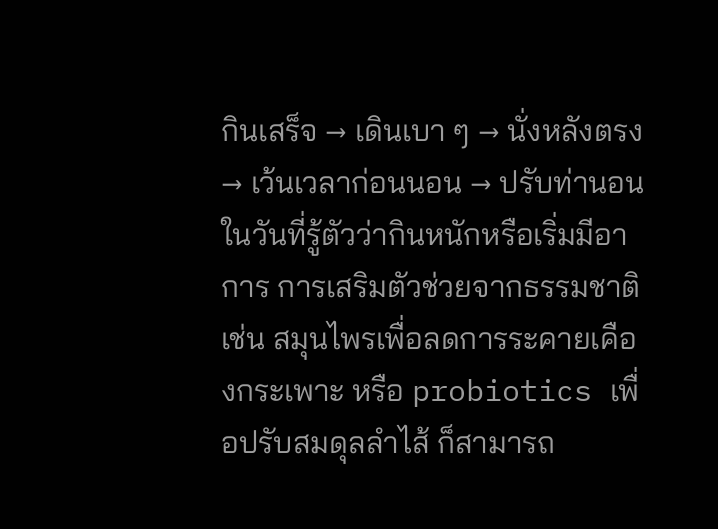กินเสร็จ → เดินเบา ๆ → นั่งหลังตรง → เว้นเวลาก่อนนอน → ปรับท่านอน
ในวันที่รู้ตัวว่ากินหนักหรือเริ่มมีอาการ การเสริมตัวช่วยจากธรรมชาติ เช่น สมุนไพรเพื่อลดการระคายเคืองกระเพาะ หรือ probiotics เพื่อปรับสมดุลลำไส้ ก็สามารถ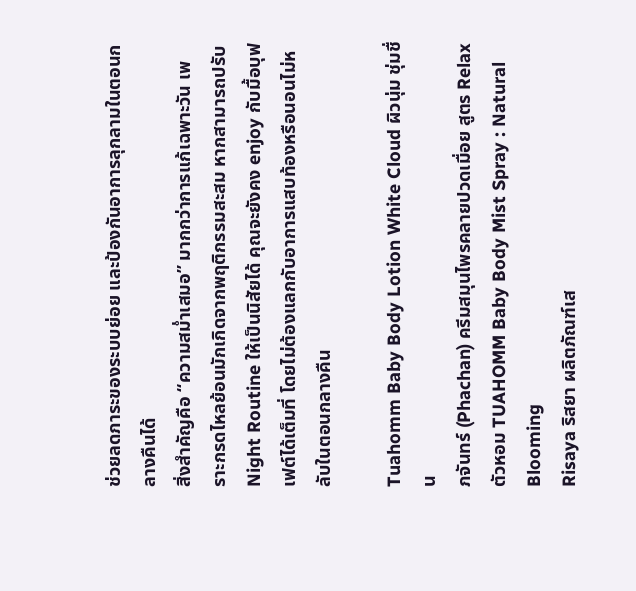ช่วยลดภาระของระบบย่อย และป้องกันอาการลุกลามในตอนกลางคืนได้
สิ่งสำคัญคือ “ความสม่ำเสมอ” มากกว่าการแก้เฉพาะวัน เพราะกรดไหลย้อนมักเกิดจากพฤติกรรมสะสม หากสามารถปรับ Night Routine ให้เป็นนิสัยได้ คุณจะยังคง enjoy กับมื้อบุฟเฟต์ได้เต็มที่ โดยไม่ต้องแลกกับอาการแสบท้องหรือนอนไม่หลับในตอนกลางคืน

Tuahomm Baby Body Lotion White Cloud ผิวนุ่ม ชุ่มชื่น
ภจันทร์ (Phachan) ครีมสมุนไพรคลายปวดเมื่อย สูตร Relax
ตัวหอม TUAHOMM Baby Body Mist Spray : Natural Blooming
Risaya ริสยา ผลิตภัณฑ์เส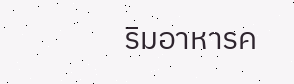ริมอาหารค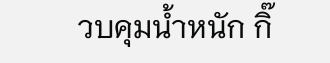วบคุมน้ำหนัก กิ๊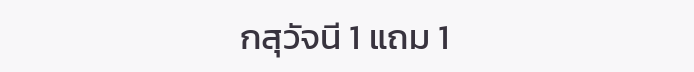กสุวัจนี 1 แถม 1